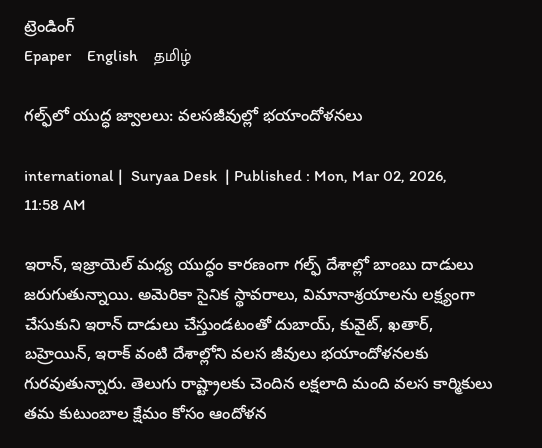ట్రెండింగ్
Epaper    English    தமிழ்

గల్ఫ్‌లో యుద్ధ జ్వాలలు: వలసజీవుల్లో భయాందోళనలు

international |  Suryaa Desk  | Published : Mon, Mar 02, 2026, 11:58 AM

ఇరాన్, ఇజ్రాయెల్ మధ్య యుద్ధం కారణంగా గల్ఫ్ దేశాల్లో బాంబు దాడులు జరుగుతున్నాయి. అమెరికా సైనిక స్థావరాలు, విమానాశ్రయాలను లక్ష్యంగా చేసుకుని ఇరాన్ దాడులు చేస్తుండటంతో దుబాయ్, కువైట్, ఖతార్, బహ్రెయిన్, ఇరాక్ వంటి దేశాల్లోని వలస జీవులు భయాందోళనలకు గురవుతున్నారు. తెలుగు రాష్ట్రాలకు చెందిన లక్షలాది మంది వలస కార్మికులు తమ కుటుంబాల క్షేమం కోసం ఆందోళన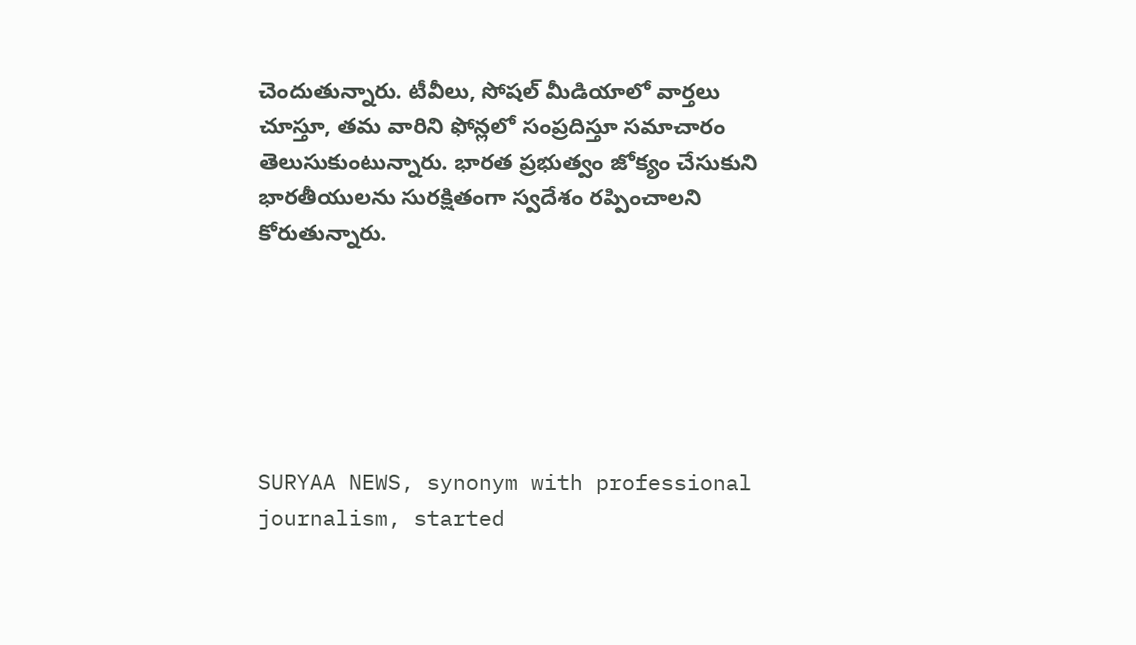చెందుతున్నారు. టీవీలు, సోషల్ మీడియాలో వార్తలు చూస్తూ, తమ వారిని ఫోన్లలో సంప్రదిస్తూ సమాచారం తెలుసుకుంటున్నారు. భారత ప్రభుత్వం జోక్యం చేసుకుని భారతీయులను సురక్షితంగా స్వదేశం రప్పించాలని కోరుతున్నారు.






SURYAA NEWS, synonym with professional journalism, started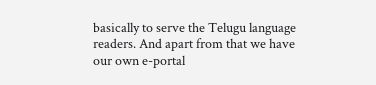basically to serve the Telugu language readers. And apart from that we have our own e-portal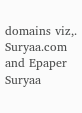domains viz,. Suryaa.com and Epaper Suryaa